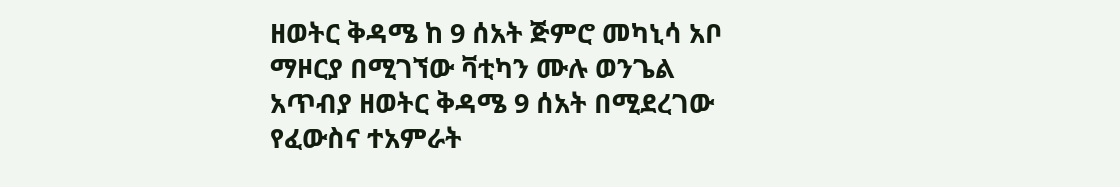ዘወትር ቅዳሜ ከ 9 ሰአት ጅምሮ መካኒሳ አቦ ማዞርያ በሚገኘው ቫቲካን ሙሉ ወንጌል አጥብያ ዘወትር ቅዳሜ 9 ሰአት በሚደረገው የፈውስና ተአምራት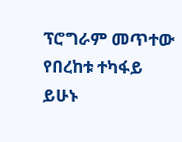ፕሮግራም መጥተው የበረከቱ ተካፋይ ይሁኑ